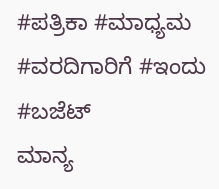#ಪತ್ರಿಕಾ #ಮಾಧ್ಯಮ #ವರದಿಗಾರಿಗೆ #ಇಂದು #ಬಜೆಟ್
ಮಾನ್ಯ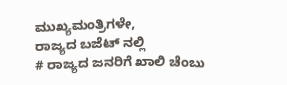ಮುಖ್ಯಮಂತ್ರಿಗಳೇ,
ರಾಜ್ಯದ ಬಜೆಟ್ ನಲ್ಲಿ
# ರಾಜ್ಯದ ಜನರಿಗೆ ಖಾಲಿ ಚೆಂಬು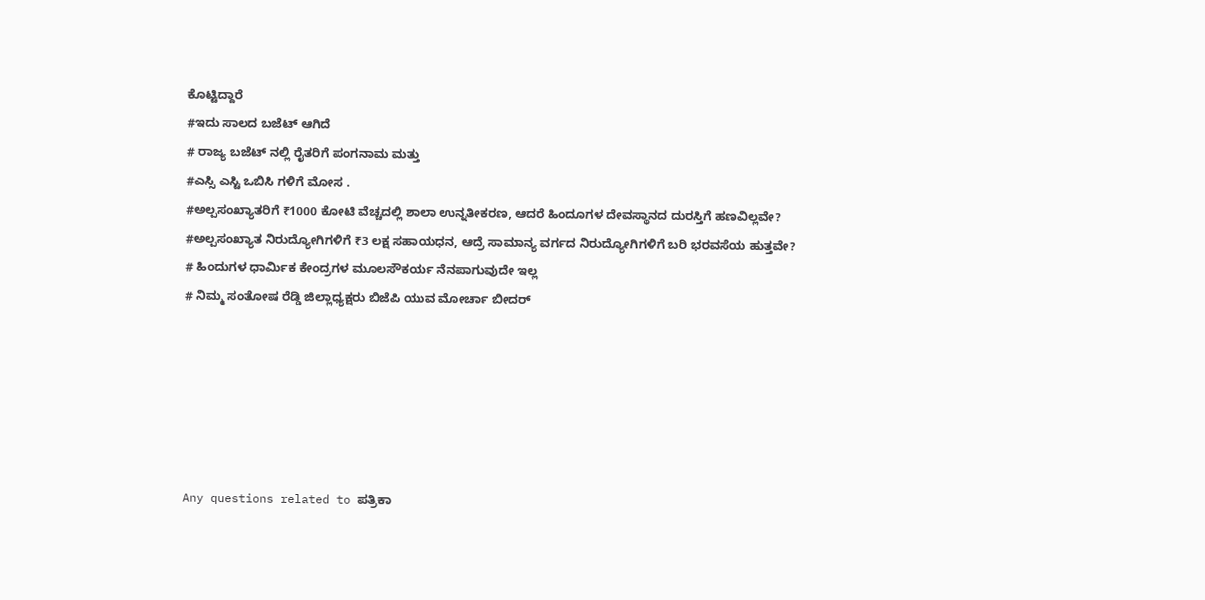ಕೊಟ್ಟಿದ್ದಾರೆ
#ಇದು ಸಾಲದ ಬಜೆಟ್ ಆಗಿದೆ
# ರಾಜ್ಯ ಬಜೆಟ್ ನಲ್ಲಿ ರೈತರಿಗೆ ಪಂಗನಾಮ ಮತ್ತು
#ಎಸ್ಸಿ ಎಸ್ಟಿ ಒಬಿಸಿ ಗಳಿಗೆ ಮೋಸ .
#ಅಲ್ಪಸಂಖ್ಯಾತರಿಗೆ ₹1000 ಕೋಟಿ ವೆಚ್ಚದಲ್ಲಿ ಶಾಲಾ ಉನ್ನತೀಕರಣ, ಆದರೆ ಹಿಂದೂಗಳ ದೇವಸ್ಥಾನದ ದುರಸ್ತಿಗೆ ಹಣವಿಲ್ಲವೇ?
#ಅಲ್ಪಸಂಖ್ಯಾತ ನಿರುದ್ಯೋಗಿಗಳಿಗೆ ₹3 ಲಕ್ಷ ಸಹಾಯಧನ, ಆದ್ರೆ ಸಾಮಾನ್ಯ ವರ್ಗದ ನಿರುದ್ಯೋಗಿಗಳಿಗೆ ಬರಿ ಭರವಸೆಯ ಹುತ್ತವೇ?
# ಹಿಂದುಗಳ ಧಾರ್ಮಿಕ ಕೇಂದ್ರಗಳ ಮೂಲಸೌಕರ್ಯ ನೆನಪಾಗುವುದೇ ಇಲ್ಲ
# ನಿಮ್ಮ ಸಂತೋಷ ರೆಡ್ಡಿ ಜಿಲ್ಲಾಧ್ಯಕ್ಷರು ಬಿಜೆಪಿ ಯುವ ಮೋರ್ಚಾ ಬೀದರ್






Any questions related to ಪತ್ರಿಕಾ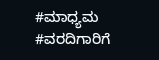#ಮಾಧ್ಯಮ #ವರದಿಗಾರಿಗೆ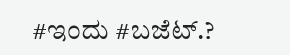#ಇಂದು #ಬಜೆಟ್.?